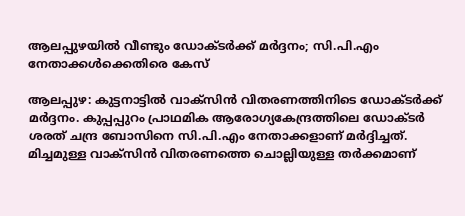ആലപ്പുഴയില്‍ വീണ്ടും ഡോക്ടര്‍ക്ക് മര്‍ദ്ദനം; സി.പി.എം നേതാക്കള്‍ക്കെതിരെ കേസ്

ആലപ്പുഴ: കുട്ടനാട്ടില്‍ വാക്സിന്‍ വിതരണത്തിനിടെ ഡോക്ടര്‍ക്ക് മര്‍ദ്ദനം. കുപ്പപ്പുറം പ്രാഥമിക ആരോഗ്യകേന്ദ്രത്തിലെ ഡോക്ടര്‍ ശരത് ചന്ദ്ര ബോസിനെ സി.പി.എം നേതാക്കളാണ് മര്‍ദ്ദിച്ചത്. മിച്ചമുള്ള വാക്സിന്‍ വിതരണത്തെ ചൊല്ലിയുള്ള തര്‍ക്കമാണ്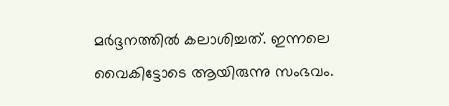മര്‍ദ്ദനത്തില്‍ കലാശിച്ചത്. ഇന്നലെ വൈകിട്ടോടെ ആയിരുന്നു സംഭവം.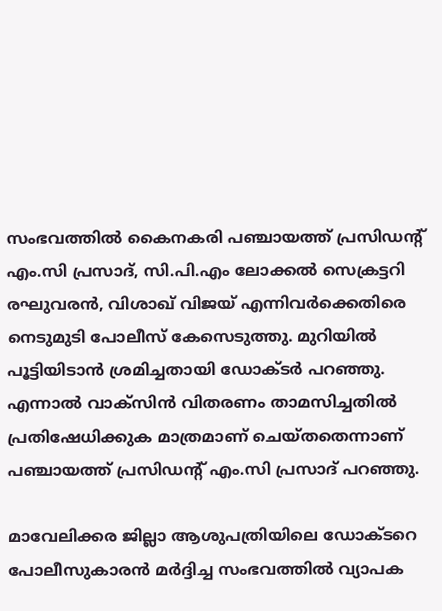സംഭവത്തില്‍ കൈനകരി പഞ്ചായത്ത് പ്രസിഡന്റ് എം.സി പ്രസാദ്, സി.പി.എം ലോക്കല്‍ സെക്രട്ടറി രഘുവരന്‍, വിശാഖ് വിജയ് എന്നിവര്‍ക്കെതിരെ നെടുമുടി പോലീസ് കേസെടുത്തു. മുറിയില്‍ പൂട്ടിയിടാന്‍ ശ്രമിച്ചതായി ഡോക്ടര്‍ പറഞ്ഞു. എന്നാല്‍ വാക്സിന്‍ വിതരണം താമസിച്ചതില്‍ പ്രതിഷേധിക്കുക മാത്രമാണ് ചെയ്തതെന്നാണ് പഞ്ചായത്ത് പ്രസിഡന്റ് എം.സി പ്രസാദ് പറഞ്ഞു.

മാവേലിക്കര ജില്ലാ ആശുപത്രിയിലെ ഡോക്ടറെ പോലീസുകാരന്‍ മര്‍ദ്ദിച്ച സംഭവത്തില്‍ വ്യാപക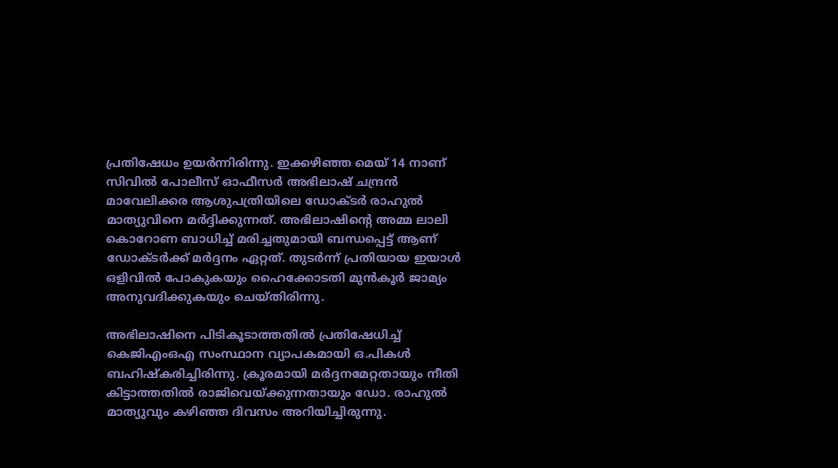പ്രതിഷേധം ഉയര്‍ന്നിരിന്നു. ഇക്കഴിഞ്ഞ മെയ് 14 നാണ് സിവില്‍ പോലീസ് ഓഫീസര്‍ അഭിലാഷ് ചന്ദ്രന്‍ മാവേലിക്കര ആശുപത്രിയിലെ ഡോക്ടര്‍ രാഹുല്‍ മാത്യുവിനെ മര്‍ദ്ദിക്കുന്നത്. അഭിലാഷിന്റെ അമ്മ ലാലി കൊറോണ ബാധിച്ച് മരിച്ചതുമായി ബന്ധപ്പെട്ട് ആണ് ഡോക്ടര്‍ക്ക് മര്‍ദ്ദനം ഏറ്റത്. തുടര്‍ന്ന് പ്രതിയായ ഇയാള്‍ ഒളിവില്‍ പോകുകയും ഹൈക്കോടതി മുന്‍കൂര്‍ ജാമ്യം അനുവദിക്കുകയും ചെയ്തിരിന്നു.

അഭിലാഷിനെ പിടികൂടാത്തതില്‍ പ്രതിഷേധിച്ച് കെജിഎംഒഎ സംസ്ഥാന വ്യാപകമായി ഒ.പികള്‍ ബഹിഷ്‌കരിച്ചിരിന്നു. ക്രൂരമായി മര്‍ദ്ദനമേറ്റതായും നീതി കിട്ടാത്തതില്‍ രാജിവെയ്ക്കുന്നതായും ഡോ. രാഹുല്‍ മാത്യുവും കഴിഞ്ഞ ദിവസം അറിയിച്ചിരുന്നു.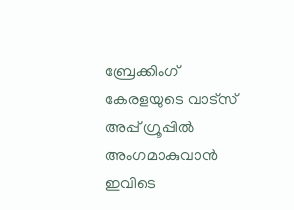ബ്രേക്കിംഗ് കേരളയുടെ വാട്സ് അപ്പ് ഗ്രൂപ്പിൽ അംഗമാകുവാൻ ഇവിടെ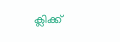ക്ലിക്ക്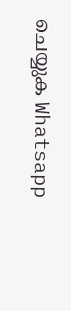ചെയ്യുക Whatsapp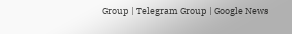Group | Telegram Group | Google News